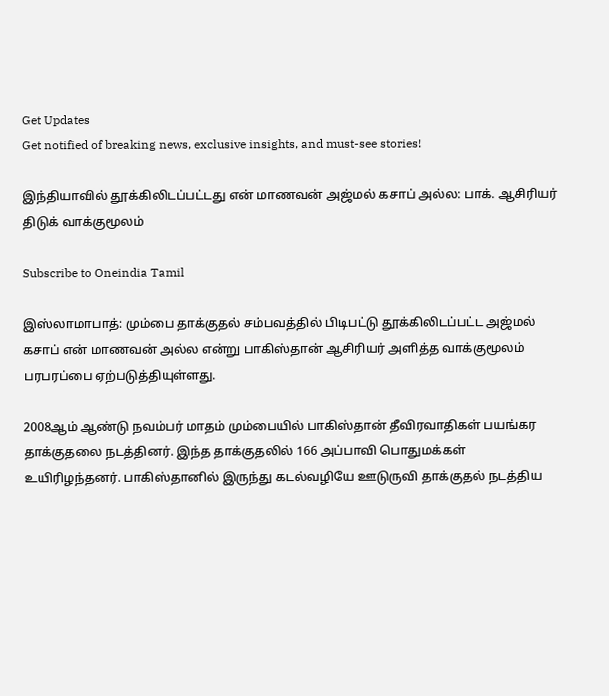Get Updates
Get notified of breaking news, exclusive insights, and must-see stories!

இந்தியாவில் தூக்கிலிடப்பட்டது என் மாணவன் அஜ்மல் கசாப் அல்ல: பாக். ஆசிரியர் திடுக் வாக்குமூலம்

Subscribe to Oneindia Tamil

இஸ்லாமாபாத்: மும்பை தாக்குதல் சம்பவத்தில் பிடிபட்டு தூக்கிலிடப்பட்ட அஜ்மல் கசாப் என் மாணவன் அல்ல என்று பாகிஸ்தான் ஆசிரியர் அளித்த வாக்குமூலம் பரபரப்பை ஏற்படுத்தியுள்ளது.

2008ஆம் ஆண்டு நவம்பர் மாதம் மும்பையில் பாகிஸ்தான் தீவிரவாதிகள் பயங்கர தாக்குதலை நடத்தினர். இந்த தாக்குதலில் 166 அப்பாவி பொதுமக்கள் உயிரிழந்தனர். பாகிஸ்தானில் இருந்து கடல்வழியே ஊடுருவி தாக்குதல் நடத்திய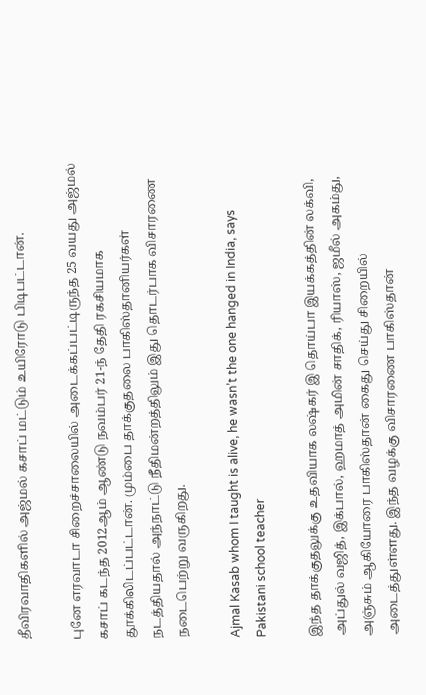தீவிரவாதிகளில் அஜ்மல் கசாப் மட்டும் உயிரோடு பிடிபட்டான்.

புனே எரவாடா சிறைச்சாலையில் அடைக்கப்பட்டிருந்த 25 வயது அஜ்மல் கசாப் கடந்த 2012ஆம் ஆண்டு நவம்பர் 21-ந் தேதி ரகசியமாக தூக்கிலிடப்பட்டான். மும்பை தாக்குதலை பாகிஸ்தானியர்கள் நடத்தியதால் அந்நாட்டு நீதிமன்றத்திலும் இது தொடர்பாக விசாரணை நடைபெற்று வருகிறது.

Ajmal Kasab whom I taught is alive, he wasn’t the one hanged in India, says Pakistani school teacher

இந்த தாக்குதலுக்கு உதவியாக லஷ்கர் இ தொய்பா இயக்கத்தின் லக்வி, அப்துல் வஜித், இக்பால், ஹமாத் அமின் சாதிக், ரியாஸ், ஜமீல் அகம்து, அஞ்சும் ஆகியோரை பாகிஸ்தான் கைது செய்து சிறையில் அடைத்துள்ளது. இந்த வழக்கு விசாரணை பாகிஸ்தான்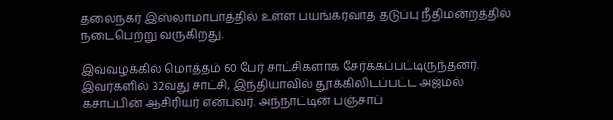தலைநகர் இஸ்லாமாபாத்தில் உள்ள பயங்கரவாத தடுப்பு நீதிமன்றத்தில் நடைபெற்று வருகிறது.

இவ்வழக்கில் மொத்தம் 60 பேர் சாட்சிகளாக சேர்க்கப்பட்டிருந்தனர். இவர்களில் 32வது சாட்சி, இந்தியாவில் தூக்கிலிடப்பட்ட அஜ்மல் கசாப்பின் ஆசிரியர் என்பவர். அந்நாட்டின் பஞ்சாப்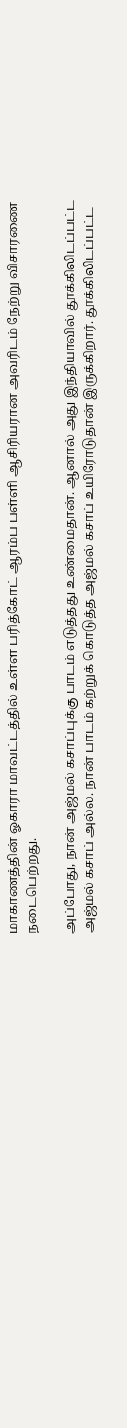மாகாணத்தின் ஓகாரா மாவட்டத்தில் உள்ள பரித்கோட் ஆரம்ப பள்ளி ஆசிரியரான அவரிடம் நேற்று விசாரணை நடைபெற்றது.

அப்போது, நான் அஜ்மல் கசாப்புக்கு பாடம் எடுத்தது உண்மைதான். ஆனால் அது இந்தியாவில் தூக்கிலிடப்பட்ட அஜ்மல் கசாப் அல்ல. நான் பாடம் கற்றுக் கொடுத்த அஜ்மல் கசாப் உயிரோடுதான் இருக்கிறார். தூக்கிலிடப்பட்ட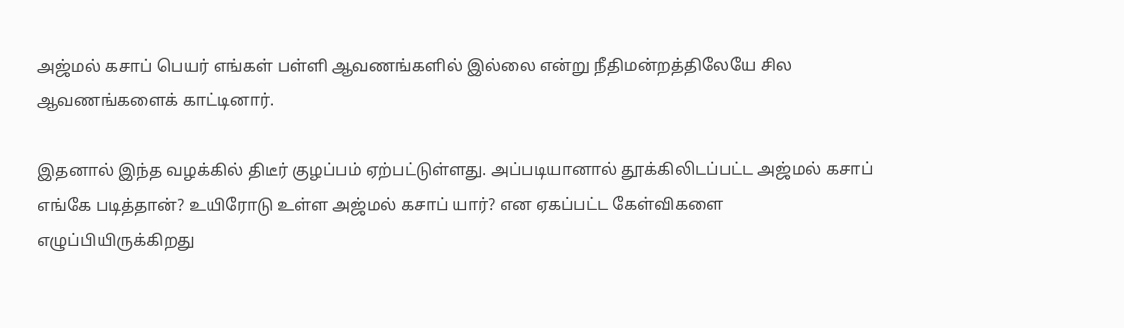அஜ்மல் கசாப் பெயர் எங்கள் பள்ளி ஆவணங்களில் இல்லை என்று நீதிமன்றத்திலேயே சில ஆவணங்களைக் காட்டினார்.

இதனால் இந்த வழக்கில் திடீர் குழப்பம் ஏற்பட்டுள்ளது. அப்படியானால் தூக்கிலிடப்பட்ட அஜ்மல் கசாப் எங்கே படித்தான்? உயிரோடு உள்ள அஜ்மல் கசாப் யார்? என ஏகப்பட்ட கேள்விகளை எழுப்பியிருக்கிறது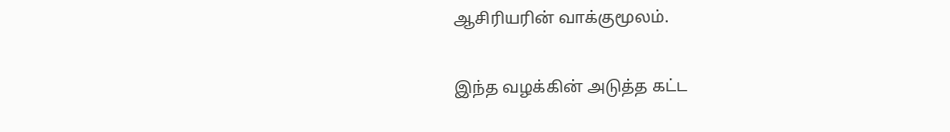ஆசிரியரின் வாக்குமூலம்.

இந்த வழக்கின் அடுத்த கட்ட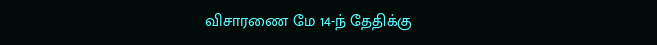விசாரணை மே 14-ந் தேதிக்கு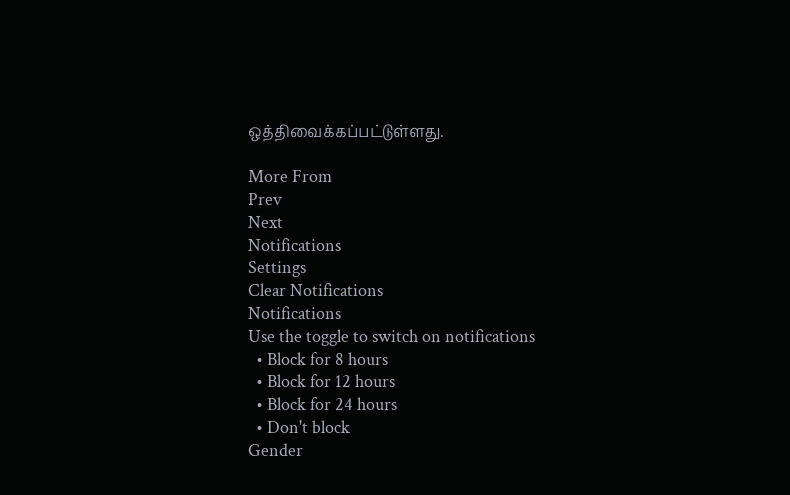ஒத்திவைக்கப்பட்டுள்ளது.

More From
Prev
Next
Notifications
Settings
Clear Notifications
Notifications
Use the toggle to switch on notifications
  • Block for 8 hours
  • Block for 12 hours
  • Block for 24 hours
  • Don't block
Gender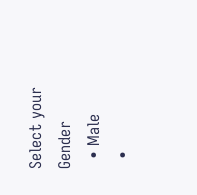Select your Gender
  • Male
  •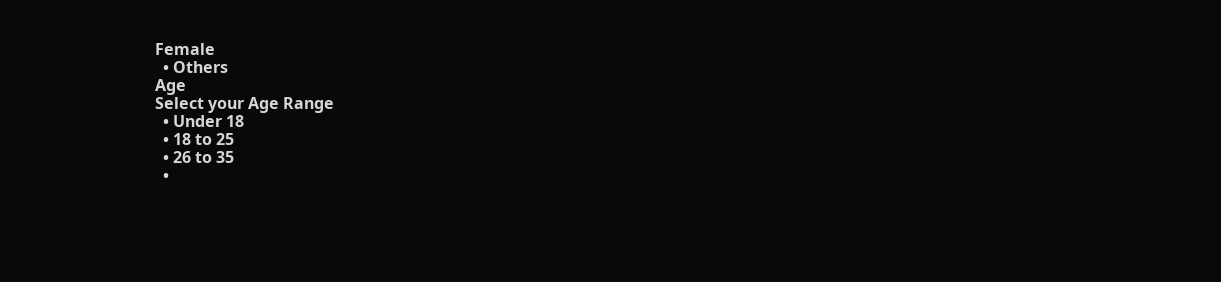Female
  • Others
Age
Select your Age Range
  • Under 18
  • 18 to 25
  • 26 to 35
  •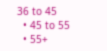36 to 45
  • 45 to 55
  • 55+